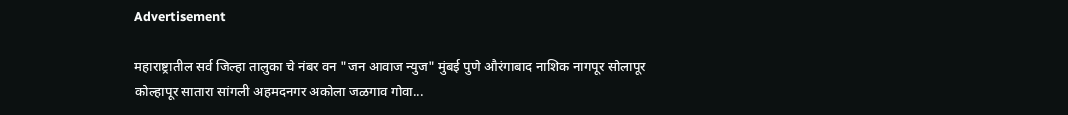Advertisement

महाराष्ट्रातील सर्व जिल्हा तालुका चे नंबर वन "जन आवाज न्युज" मुंबई पुणे औरंगाबाद नाशिक नागपूर सोलापूर कोल्हापूर सातारा सांगली अहमदनगर अकोला जळगाव गोवा...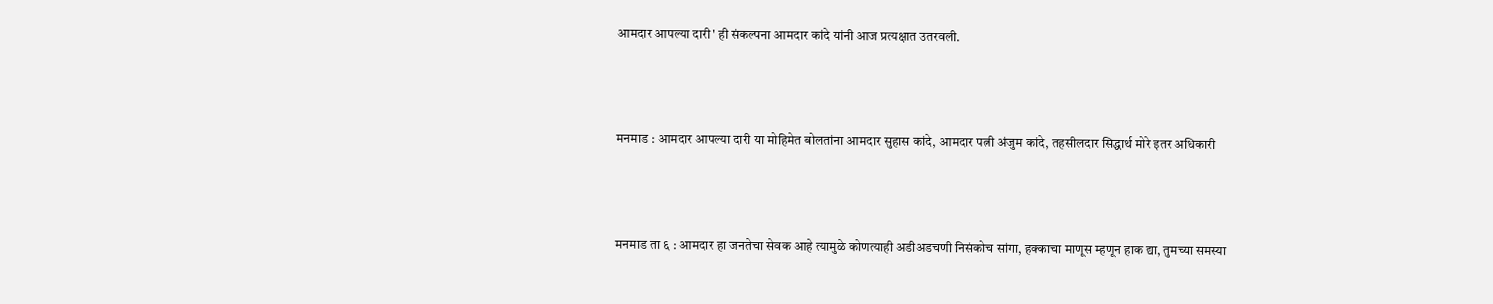आमदार आपल्या दारी' ही संकल्पना आमदार कांदे यांनी आज प्रत्यक्षात उतरवली.



मनमाड : आमदार आपल्या दारी या मोहिमेत बोलतांना आमदार सुहास कांदे, आमदार पत्नी अंजुम कांदे, तहसीलदार सिद्धार्थ मोरे इतर अधिकारी



मनमाड ता ६ : आमदार हा जनतेचा सेवक आहे त्यामुळे कोणत्याही अडीअडचणी निसंकोच सांगा, हक्काचा माणूस म्हणून हाक द्या, तुमच्या समस्या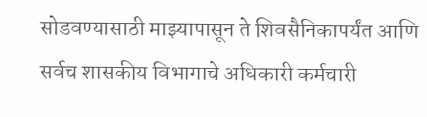सोडवण्यासाठी माझ्यापासून ते शिवसैनिकापर्यंत आणि सर्वच शासकीय विभागाचे अधिकारी कर्मचारी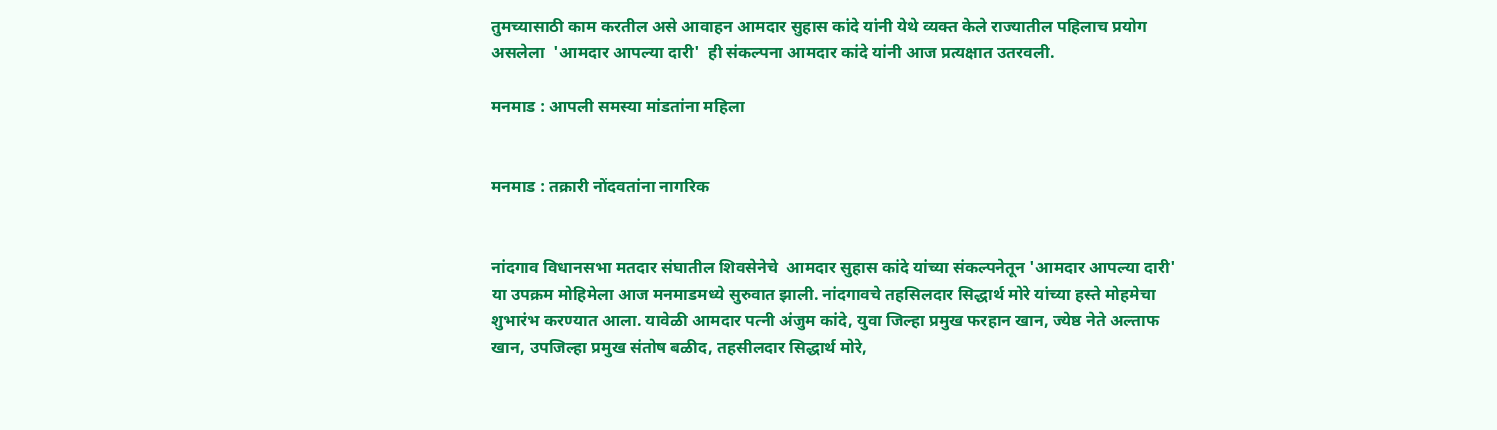तुमच्यासाठी काम करतील असे आवाहन आमदार सुहास कांदे यांनी येथे व्यक्त केले राज्यातील पहिलाच प्रयोग असलेला  'आमदार आपल्या दारी'  ही संकल्पना आमदार कांदे यांनी आज प्रत्यक्षात उतरवली.

मनमाड : आपली समस्या मांडतांना महिला


मनमाड : तक्रारी नोंदवतांना नागरिक


नांदगाव विधानसभा मतदार संघातील शिवसेनेचे  आमदार सुहास कांदे यांच्या संकल्पनेतून 'आमदार आपल्या दारी'  या उपक्रम मोहिमेला आज मनमाडमध्ये सुरुवात झाली. नांदगावचे तहसिलदार सिद्धार्थ मोरे यांच्या हस्ते मोहमेचा शुभारंभ करण्यात आला. यावेळी आमदार पत्नी अंजुम कांदे, युवा जिल्हा प्रमुख फरहान खान, ज्येष्ठ नेते अल्ताफ खान, उपजिल्हा प्रमुख संतोष बळीद, तहसीलदार सिद्धार्थ मोरे,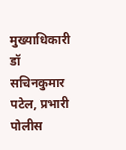मुख्याधिकारी डॉ सचिनकुमार पटेल, प्रभारी पोलीस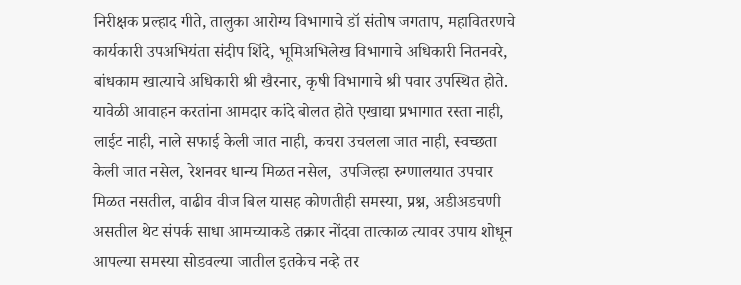निरीक्षक प्रल्हाद गीते, तालुका आरोग्य विभागाचे डॉ संतोष जगताप, महावितरणचे कार्यकारी उपअभियंता संदीप शिंदे, भूमिअभिलेख विभागाचे अधिकारी नितनवरे, बांधकाम खात्याचे अधिकारी श्री खैरनार, कृषी विभागाचे श्री पवार उपस्थित होते. यावेळी आवाहन करतांना आमदार कांदे बोलत होते एखाद्या प्रभागात रस्ता नाही, लाईट नाही, नाले सफाई केली जात नाही, कचरा उचलला जात नाही, स्वच्छता केली जात नसेल, रेशनवर धान्य मिळत नसेल,  उपजिल्हा रुग्णालयात उपचार मिळत नसतील, वाढीव वीज बिल यासह कोणतीही समस्या, प्रश्न, अडीअडचणी असतील थेट संपर्क साधा आमच्याकडे तक्रार नोंदवा तात्काळ त्यावर उपाय शोधून आपल्या समस्या सोडवल्या जातील इतकेच नव्हे तर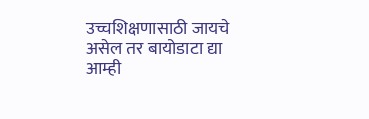उच्चशिक्षणासाठी जायचे असेल तर बायोडाटा द्या आम्ही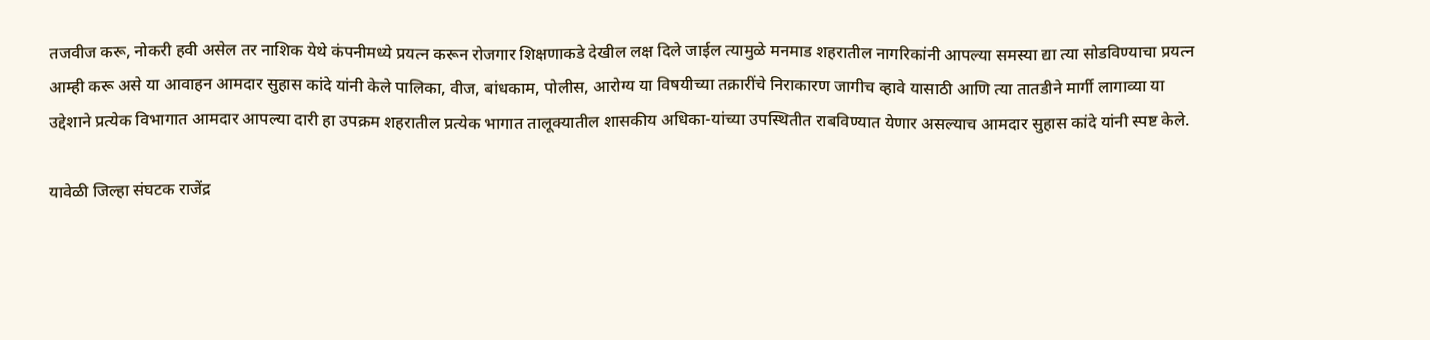तजवीज करू, नोकरी हवी असेल तर नाशिक येथे कंपनीमध्ये प्रयत्न करून रोजगार शिक्षणाकडे देखील लक्ष दिले जाईल त्यामुळे मनमाड शहरातील नागरिकांनी आपल्या समस्या द्या त्या सोडविण्याचा प्रयत्न आम्ही करू असे या आवाहन आमदार सुहास कांदे यांनी केले पालिका, वीज, बांधकाम, पोलीस, आरोग्य या विषयीच्या तक्रारींचे निराकारण जागीच व्हावे यासाठी आणि त्या तातडीने मार्गी लागाव्या या उद्देशाने प्रत्येक विभागात आमदार आपल्या दारी हा उपक्रम शहरातील प्रत्येक भागात तालूक्यातील शासकीय अधिका-यांच्या उपस्थितीत राबविण्यात येणार असल्याच आमदार सुहास कांदे यांनी स्पष्ट केले.

यावेळी जिल्हा संघटक राजेंद्र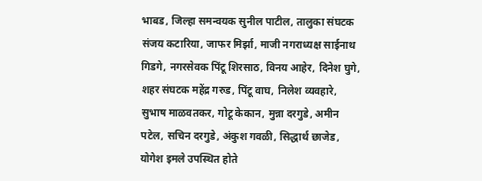भाबड, जिल्हा समन्वयक सुनील पाटील, तालुका संघटक संजय कटारिया, जाफर मिर्झा, माजी नगराध्यक्ष साईनाथ गिडगे, नगरसेवक पिंटू शिरसाठ, विनय आहेर, दिनेश घुगे, शहर संघटक महेंद्र गरुड, पिंटू वाघ, निलेश व्यवहारे, सुभाष माळवतकर, गोटू केकान, मुन्ना दरगुडे, अमीन पटेल, सचिन दरगुडे, अंकुश गवळी, सिद्धार्थ छाजेड, योगेश इमले उपस्थित होते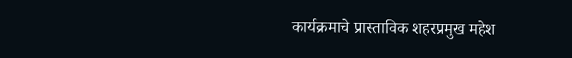कार्यक्रमाचे प्रास्ताविक शहरप्रमुख महेश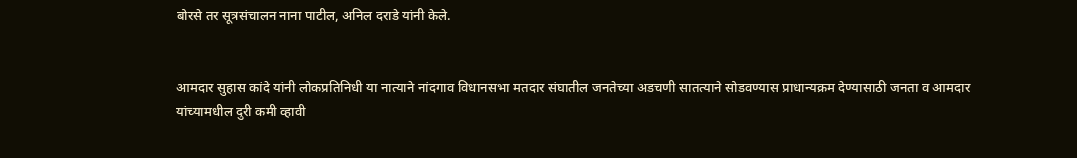बोरसे तर सूत्रसंचालन नाना पाटील, अनिल दराडे यांनी केले.


आमदार सुहास कांदे यांनी लोकप्रतिनिधी या नात्याने नांदगाव विधानसभा मतदार संघातील जनतेच्या अडचणी सातत्याने सोडवण्यास प्राधान्यक्रम देण्यासाठी जनता व आमदार यांच्यामधील दुरी कमी व्हावी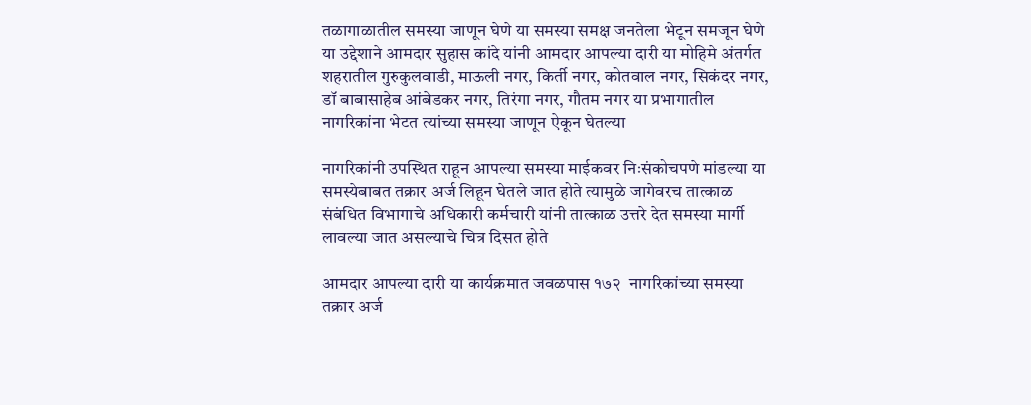तळागाळातील समस्या जाणून घेणे या समस्या समक्ष जनतेला भेटून समजून घेणे या उद्देशाने आमदार सुहास कांदे यांनी आमदार आपल्या दारी या मोहिमे अंतर्गत शहरातील गुरुकुलवाडी, माऊली नगर, किर्ती नगर, कोतवाल नगर, सिकंदर नगर, डॉ बाबासाहेब आंबेडकर नगर, तिरंगा नगर, गौतम नगर या प्रभागातील नागरिकांना भेटत त्यांच्या समस्या जाणून ऐकून घेतल्या

नागरिकांनी उपस्थित राहून आपल्या समस्या माईकवर निःसंकोचपणे मांडल्या या समस्येबाबत तक्रार अर्ज लिहून घेतले जात होते त्यामुळे जागेवरच तात्काळ संबंधित विभागाचे अधिकारी कर्मचारी यांनी तात्काळ उत्तरे देत समस्या मार्गी लावल्या जात असल्याचे चित्र दिसत होते

आमदार आपल्या दारी या कार्यक्रमात जवळपास १७२  नागरिकांच्या समस्या तक्रार अर्ज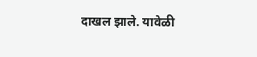दाखल झाले. यावेळी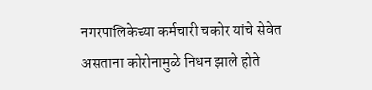नगरपालिकेच्या कर्मचारी चकोर यांचे सेवेत असताना कोरोनामुळे निधन झाले होते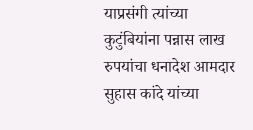याप्रसंगी त्यांच्या कुटुंबियांना पन्नास लाख रुपयांचा धनादेश आमदार सुहास कांदे यांच्या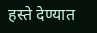हस्ते देण्यात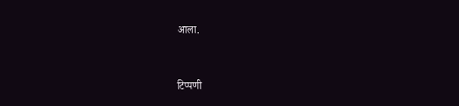आला.



टिप्पणी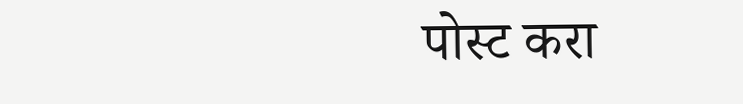पोस्ट करा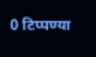0 टिप्पण्या